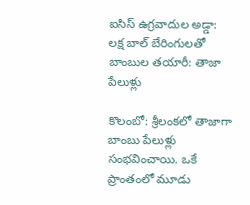ఐసిస్ ఉగ్రవాదుల అడ్డా: లక్ష బాల్ బేరింగులతో బాంబుల తయారీ: తాజా పేలుళ్లు

కొలంబో: శ్రీలంకలో తాజాగా బాంబు పేలుళ్లు సంభవించాయి. ఒకే ప్రాంతంలో మూడు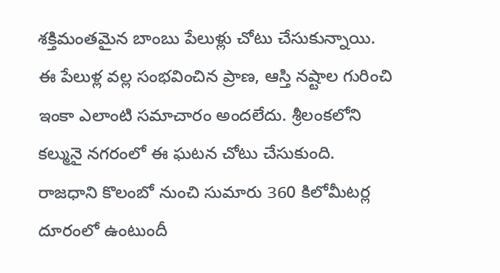శక్తిమంతమైన బాంబు పేలుళ్లు చోటు చేసుకున్నాయి. ఈ పేలుళ్ల వల్ల సంభవించిన ప్రాణ, ఆస్తి నష్టాల గురించి ఇంకా ఎలాంటి సమాచారం అందలేదు. శ్రీలంకలోని కల్మునై నగరంలో ఈ ఘటన చోటు చేసుకుంది. రాజధాని కొలంబో నుంచి సుమారు 360 కిలోమీటర్ల దూరంలో ఉంటుందీ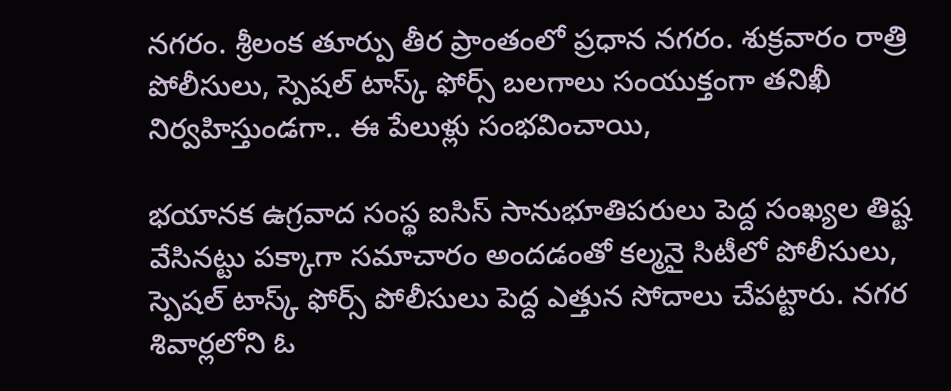నగరం. శ్రీలంక తూర్పు తీర ప్రాంతంలో ప్రధాన నగరం. శుక్రవారం రాత్రి పోలీసులు, స్పెషల్ టాస్క్ ఫోర్స్ బలగాలు సంయుక్తంగా తనిఖీ నిర్వహిస్తుండగా.. ఈ పేలుళ్లు సంభవించాయి,

భయానక ఉగ్రవాద సంస్థ ఐసిస్ సానుభూతిపరులు పెద్ద సంఖ్యల తిష్ట వేసినట్టు పక్కాగా సమాచారం అందడంతో కల్మనై సిటీలో పోలీసులు, స్పెషల్ టాస్క్ ఫోర్స్ పోలీసులు పెద్ద ఎత్తున సోదాలు చేపట్టారు. నగర శివార్లలోని ఓ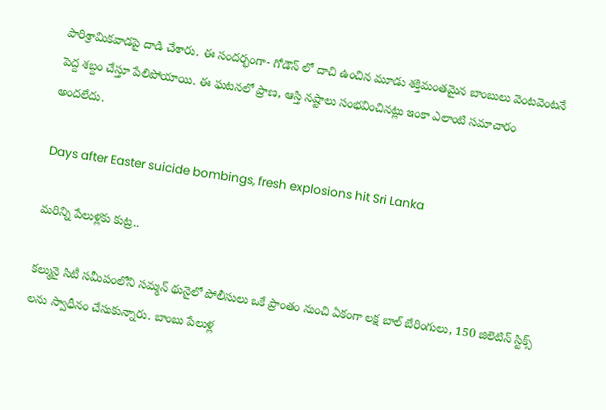పారిశ్రామికవాడపై దాడి చేశారు. ఈ సందర్భంగా- గోడౌన్ లో దాచి ఉంచిన మూడు శక్తిమంతమైన బాంబులు వెంటవెంటనే పెద్ద శబ్దం చేస్తూ పేలిపోయాయి. ఈ ఘటనలో ప్రాణ, ఆస్తి నష్టాలు సంభవించినట్లు ఇంకా ఎలాంటి సమాచారం అందలేదు.

Days after Easter suicide bombings, fresh explosions hit Sri Lanka

మరిన్ని పేలుళ్లకు కుట్ర..

కల్మునై సిటీ సమీపంలోని సమ్మన్ థునైలో పోలీసులు ఒకే ప్రాంతం నుంచి ఏకంగా లక్ష బాల్ బేరింగులు, 150 జిలెటిన్ స్టిక్స్ లను స్వాధీనం చేసుకున్నారు. బాంబు పేలుళ్ల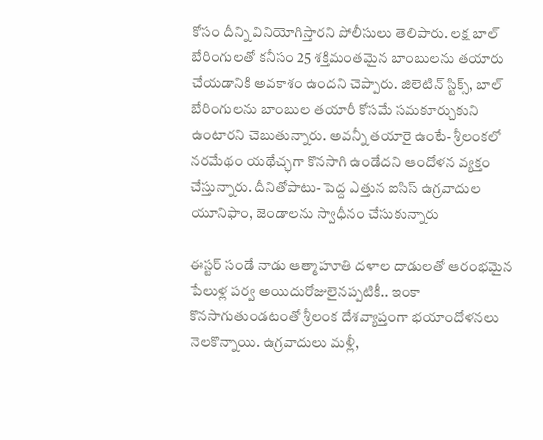కోసం దీన్ని వినియోగిస్తారని పోలీసులు తెలిపారు. లక్ష బాల్ బేరింగులతో కనీసం 25 శక్తిమంతమైన బాంబులను తయారు చేయడానికి అవకాశం ఉందని చెప్పారు. జిలెటిన్ స్టిక్స్, బాల్ బేరింగులను బాంబుల తయారీ కోసమే సమకూర్చుకుని ఉంటారని చెబుతున్నారు. అవన్నీ తయారై ఉంటే- శ్రీలంకలో నరమేథం యథేచ్ఛగా కొనసాగి ఉండేదని ఆందోళన వ్యక్తం చేస్తున్నారు. దీనితోపాటు- పెద్ద ఎత్తున ఐసిస్ ఉగ్రవాదుల యూనిఫాం, జెండాలను స్వాధీనం చేసుకున్నారు

ఈస్టర్‌ సండే నాడు ఆత్మాహూతి దళాల దాడులతో ఆరంభమైన పేలుళ్ల పర్వ అయిదురోజులైనప్పటికీ.. ఇంకా కొనసాగుతుండటంతో శ్రీలంక దేశవ్యాప్తంగా భయాందోళనలు నెలకొన్నాయి. ఉగ్రవాదులు మళ్లీ,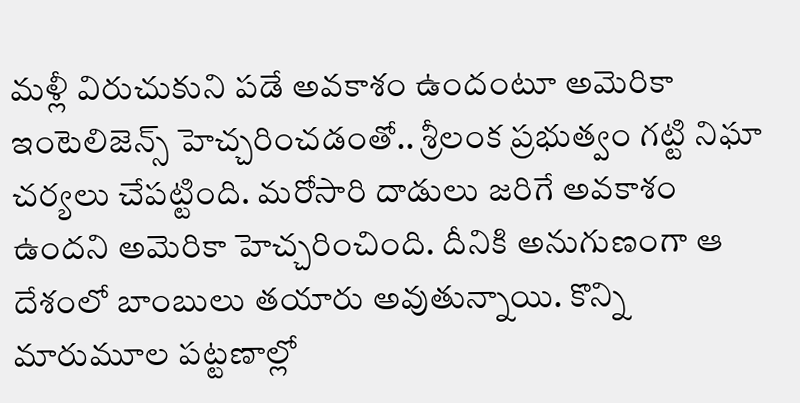మళ్లీ విరుచుకుని పడే అవకాశం ఉందంటూ అమెరికా ఇంటెలిజెన్స్ హెచ్చరించడంతో.. శ్రీలంక ప్రభుత్వం గట్టి నిఘా చర్యలు చేపట్టింది. మరోసారి దాడులు జరిగే అవకాశం ఉందని అమెరికా హెచ్చరించింది. దీనికి అనుగుణంగా ఆ దేశంలో బాంబులు తయారు అవుతున్నాయి. కొన్ని మారుమూల పట్టణాల్లో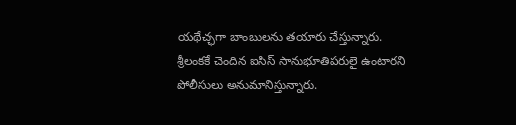యథేచ్ఛగా బాంబులను తయారు చేస్తున్నారు. శ్రీలంకకే చెందిన ఐసిస్ సానుభూతిపరులై ఉంటారని పోలీసులు అనుమానిస్తున్నారు.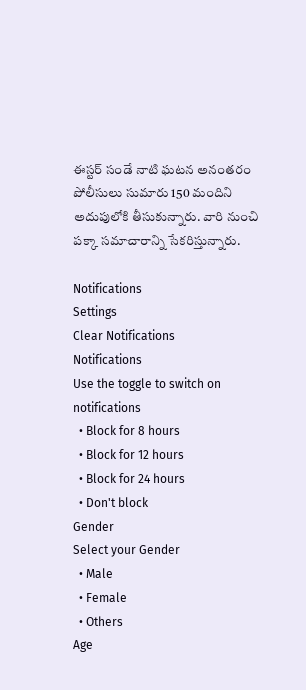ఈస్టర్ సండే నాటి ఘటన అనంతరం పోలీసులు సుమారు 150 మందిని అదుపులోకి తీసుకున్నారు. వారి నుంచి పక్కా సమాచారాన్ని సేకరిస్తున్నారు.

Notifications
Settings
Clear Notifications
Notifications
Use the toggle to switch on notifications
  • Block for 8 hours
  • Block for 12 hours
  • Block for 24 hours
  • Don't block
Gender
Select your Gender
  • Male
  • Female
  • Others
Age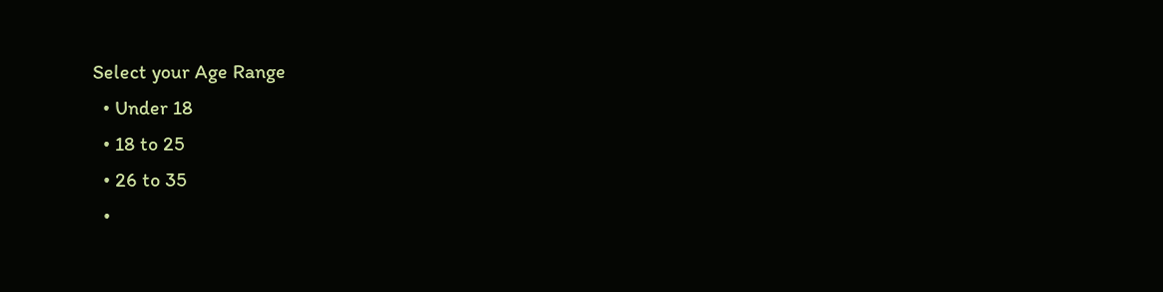Select your Age Range
  • Under 18
  • 18 to 25
  • 26 to 35
  •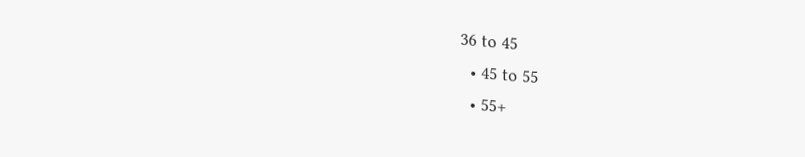36 to 45
  • 45 to 55
  • 55+